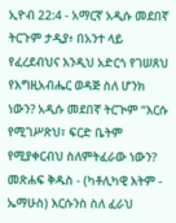ኢዮብ 22:4 - አማርኛ አዲሱ መደበኛ ትርጉም ታዲያ፥ በአንተ ላይ የፈረደብህና እንዲህ አድርጎ የገሠጸህ የእግዚአብሔር ወዳጅ ስለ ሆንክ ነውን? አዲሱ መደበኛ ትርጒም “እርሱ የሚገሥጽህ፣ ፍርድ ቤትም የሚያቀርብህ ስለምትፈራው ነውን? መጽሐፍ ቅዱስ - (ካቶሊካዊ እትም - ኤማሁስ) እርሱንስ ስለ ፈራህ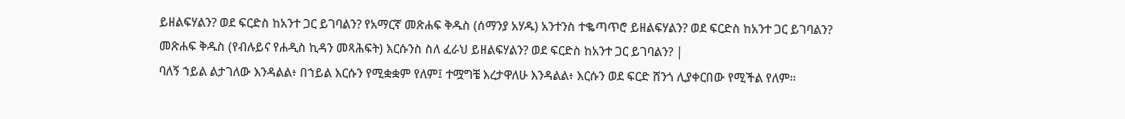ይዘልፍሃልን? ወደ ፍርድስ ከአንተ ጋር ይገባልን? የአማርኛ መጽሐፍ ቅዱስ (ሰማንያ አሃዱ) አንተንስ ተቈጣጥሮ ይዘልፍሃልን? ወደ ፍርድስ ከአንተ ጋር ይገባልን? መጽሐፍ ቅዱስ (የብሉይና የሐዲስ ኪዳን መጻሕፍት) እርሱንስ ስለ ፈራህ ይዘልፍሃልን? ወደ ፍርድስ ከአንተ ጋር ይገባልን? |
ባለኝ ኀይል ልታገለው እንዳልል፥ በኀይል እርሱን የሚቋቋም የለም፤ ተሟግቼ እረታዋለሁ እንዳልል፥ እርሱን ወደ ፍርድ ሸንጎ ሊያቀርበው የሚችል የለም።